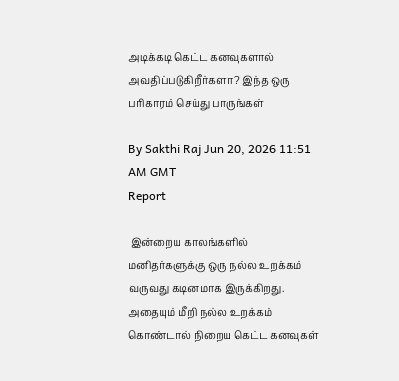அடிக்கடி கெட்ட கனவுகளால் அவதிப்படுகிறீர்களா? இந்த ஒரு பரிகாரம் செய்து பாருங்கள்

By Sakthi Raj Jun 20, 2026 11:51 AM GMT
Report

 இன்றைய காலங்களில் மனிதர்களுக்கு ஒரு நல்ல உறக்கம் வருவது கடினமாக இருக்கிறது. அதையும் மீறி நல்ல உறக்கம் கொண்டால் நிறைய கெட்ட கனவுகள்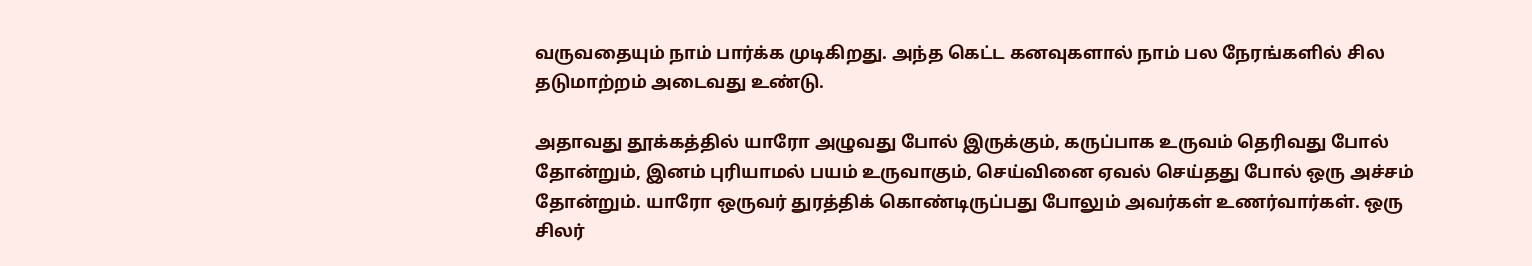வருவதையும் நாம் பார்க்க முடிகிறது. அந்த கெட்ட கனவுகளால் நாம் பல நேரங்களில் சில தடுமாற்றம் அடைவது உண்டு.

அதாவது தூக்கத்தில் யாரோ அழுவது போல் இருக்கும், கருப்பாக உருவம் தெரிவது போல் தோன்றும், இனம் புரியாமல் பயம் உருவாகும், செய்வினை ஏவல் செய்தது போல் ஒரு அச்சம் தோன்றும். யாரோ ஒருவர் துரத்திக் கொண்டிருப்பது போலும் அவர்கள் உணர்வார்கள். ஒரு சிலர்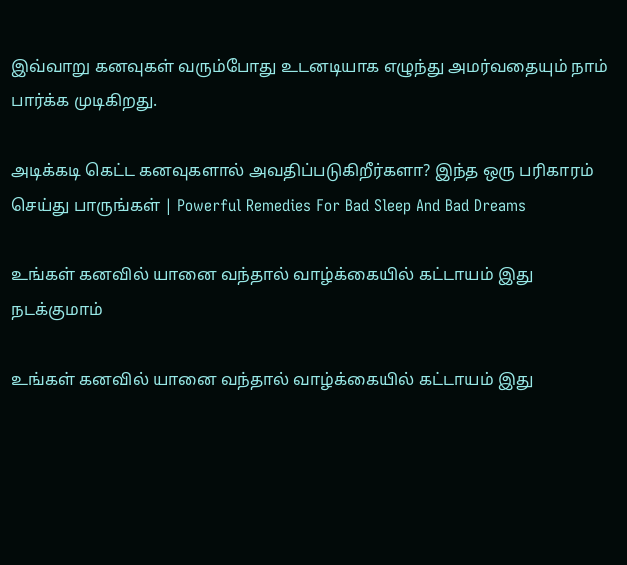இவ்வாறு கனவுகள் வரும்போது உடனடியாக எழுந்து அமர்வதையும் நாம் பார்க்க முடிகிறது.

அடிக்கடி கெட்ட கனவுகளால் அவதிப்படுகிறீர்களா? இந்த ஒரு பரிகாரம் செய்து பாருங்கள் | Powerful Remedies For Bad Sleep And Bad Dreams

உங்கள் கனவில் யானை வந்தால் வாழ்க்கையில் கட்டாயம் இது நடக்குமாம்

உங்கள் கனவில் யானை வந்தால் வாழ்க்கையில் கட்டாயம் இது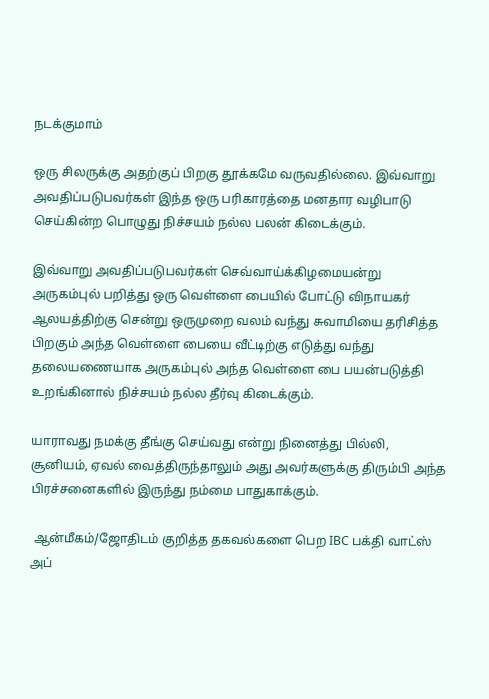நடக்குமாம்

ஒரு சிலருக்கு அதற்குப் பிறகு தூக்கமே வருவதில்லை. இவ்வாறு அவதிப்படுபவர்கள் இந்த ஒரு பரிகாரத்தை மனதார வழிபாடு செய்கின்ற பொழுது நிச்சயம் நல்ல பலன் கிடைக்கும்.

இவ்வாறு அவதிப்படுபவர்கள் செவ்வாய்க்கிழமையன்று அருகம்புல் பறித்து ஒரு வெள்ளை பையில் போட்டு விநாயகர் ஆலயத்திற்கு சென்று ஒருமுறை வலம் வந்து சுவாமியை தரிசித்த பிறகும் அந்த வெள்ளை பையை வீட்டிற்கு எடுத்து வந்து தலையணையாக அருகம்புல் அந்த வெள்ளை பை பயன்படுத்தி உறங்கினால் நிச்சயம் நல்ல தீர்வு கிடைக்கும்.

யாராவது நமக்கு தீங்கு செய்வது என்று நினைத்து பில்லி, சூனியம், ஏவல் வைத்திருந்தாலும் அது அவர்களுக்கு திரும்பி அந்த பிரச்சனைகளில் இருந்து நம்மை பாதுகாக்கும்.

 ஆன்மீகம்/ஜோதிடம் குறித்த தகவல்களை பெற IBC பக்தி வாட்ஸ் அப்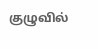குழுவில்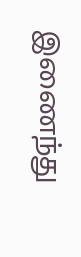இணைந்து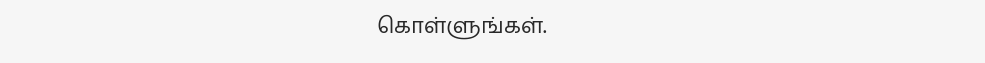கொள்ளுங்கள்.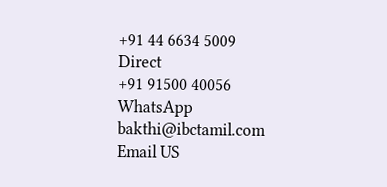+91 44 6634 5009
Direct
+91 91500 40056
WhatsApp
bakthi@ibctamil.com
Email US